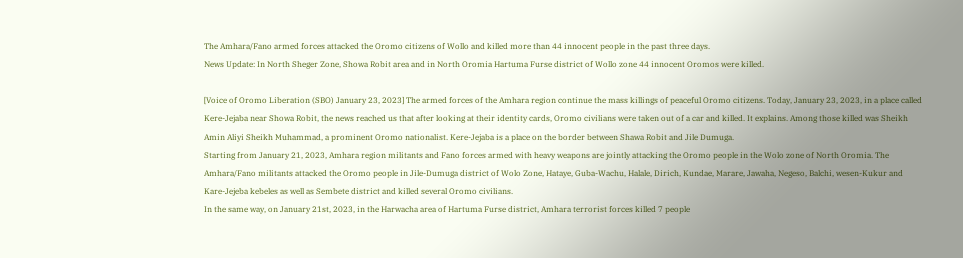The Amhara/Fano armed forces attacked the Oromo citizens of Wollo and killed more than 44 innocent people in the past three days.
News Update: In North Sheger Zone, Showa Robit area and in North Oromia Hartuma Furse district of Wollo zone 44 innocent Oromos were killed.

[Voice of Oromo Liberation (SBO) January 23, 2023] The armed forces of the Amhara region continue the mass killings of peaceful Oromo citizens. Today, January 23, 2023, in a place called Kere-Jejaba near Showa Robit, the news reached us that after looking at their identity cards, Oromo civilians were taken out of a car and killed. It explains. Among those killed was Sheikh Amin Aliyi Sheikh Muhammad, a prominent Oromo nationalist. Kere-Jejaba is a place on the border between Shawa Robit and Jile Dumuga.
Starting from January 21, 2023, Amhara region militants and Fano forces armed with heavy weapons are jointly attacking the Oromo people in the Wolo zone of North Oromia. The Amhara/Fano militants attacked the Oromo people in Jile-Dumuga district of Wolo Zone, Hataye, Guba-Wachu, Halale, Dirich, Kundae, Marare, Jawaha, Negeso, Balchi, wesen-Kukur and Kare-Jejeba kebeles as well as Sembete district and killed several Oromo civilians.
In the same way, on January 21st, 2023, in the Harwacha area of Hartuma Furse district, Amhara terrorist forces killed 7 people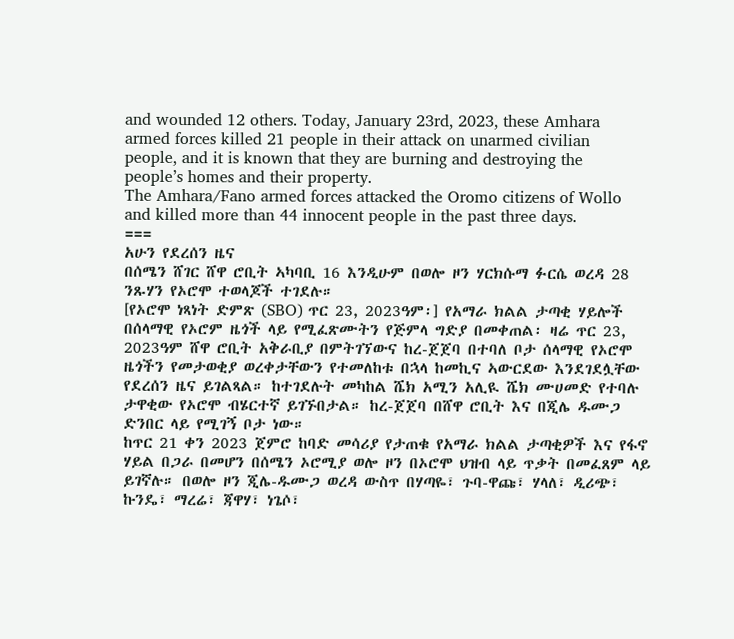and wounded 12 others. Today, January 23rd, 2023, these Amhara armed forces killed 21 people in their attack on unarmed civilian people, and it is known that they are burning and destroying the people’s homes and their property.
The Amhara/Fano armed forces attacked the Oromo citizens of Wollo and killed more than 44 innocent people in the past three days.
===
አሁን የደረሰን ዜና
በሰሜን ሸገር ሸዋ ሮቢት ኣካባቢ 16 እንዲሁም በወሎ ዞን ሃርክሱማ ፉርሴ ወረዳ 28 ንጹሃን የኦሮሞ ተወላጆች ተገደሉ።
[የኦሮሞ ነጻነት ድምጽ (SBO) ጥር 23, 2023ዓም፡] የአማራ ክልል ታጣቂ ሃይሎች በሰላማዊ የኦሮም ዜጎች ላይ የሚፈጽሙትን የጅምላ ግድያ በመቀጠል፡ ዛሬ ጥር 23, 2023ዓም ሸዋ ሮቢት አቅራቢያ በምትገኘውና ከረ-ጀጀባ በተባለ ቦታ ሰላማዊ የኦሮሞ ዜጎችን የመታወቂያ ወረቀታቸውን የተመለከቱ በኋላ ከመኪና ኣውርደው እንደገደሏቸው የደረሰን ዜና ይገልጻል። ከተገደሉት መካከል ሼክ አሚን አሊዪ ሼክ ሙሀመድ የተባሉ ታዋቂው የኦሮሞ ብሄርተኛ ይገኙበታል። ከረ-ጀጀባ በሸዋ ሮቢት እና በጂሌ ዱሙጋ ድንበር ላይ የሚገኝ ቦታ ነው።
ከጥር 21 ቀን 2023 ጀምሮ ከባድ መሳሪያ የታጠቁ የአማራ ክልል ታጣቂዎች እና የፋኖ ሃይል በጋራ በመሆን በሰሜን ኦሮሚያ ወሎ ዞን በኦሮሞ ህዝብ ላይ ጥቃት በመፈጸም ላይ ይገኛሉ። በወሎ ዞን ጂሌ-ዱሙጋ ወረዳ ውስጥ በሃጣዬ፣ ጉባ-ዋጩ፣ ሃላለ፣ ዲሪጭ፣ ኩንዴ፣ ማረሬ፣ ጃዋሃ፣ ነጌሶ፣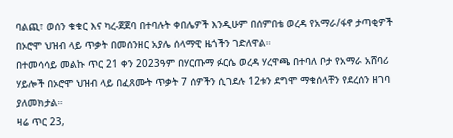ባልጪ፣ ወሰን ቁቁር እና ካረ-ጀጀባ በተባሉት ቀበሌዎች እንዲሁም በሰምበቴ ወረዳ የአማራ/ፋኖ ታጣቂዎች በኦሮሞ ህዝብ ላይ ጥቃት በመሰንዘር አያሌ ሰላማዊ ዜጎችን ገድለዋል።
በተመሳሳይ መልኩ ጥር 21 ቀን 2023ዓም በሃርጡማ ፉርሴ ወረዳ ሃረዋጫ በተባለ ቦታ የአማራ አሸባሪ ሃይሎች በኦሮሞ ህዝብ ላይ በፈጸሙት ጥቃት 7 ሰዎችን ሲገደሉ 12ቱን ደግሞ ማቁሰላቸን የደረሰን ዘገባ ያለመክታል።
ዛሬ ጥር 23,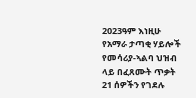2023ዓም እነዚሁ የአማራ ታጣቂ ሃይሎች የመሳሪያ-ኣልባ ህዝብ ላይ በፈጸሙት ጥቃት 21 ሰዎችን የገደሉ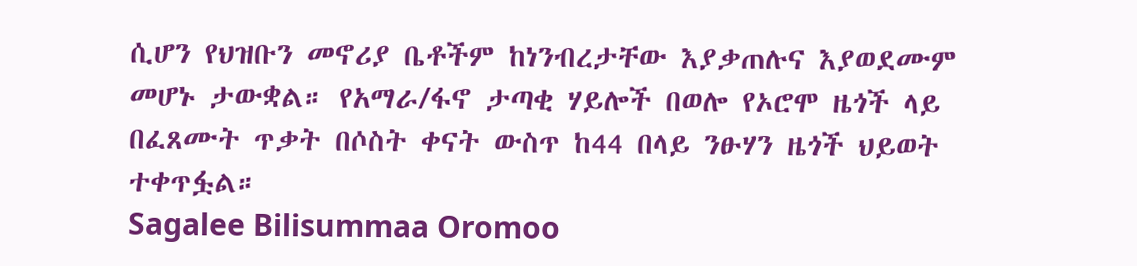ሲሆን የህዝቡን መኖሪያ ቤቶችም ከነንብረታቸው እያቃጠሉና እያወደሙም መሆኑ ታውቋል። የአማራ/ፋኖ ታጣቂ ሃይሎች በወሎ የኦሮሞ ዜጎች ላይ በፈጸሙት ጥቃት በሶስት ቀናት ውስጥ ከ44 በላይ ንፁሃን ዜጎች ህይወት ተቀጥፏል።
Sagalee Bilisummaa Oromoo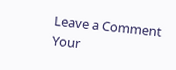Leave a Comment
Your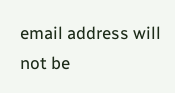email address will not be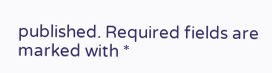published. Required fields are marked with *